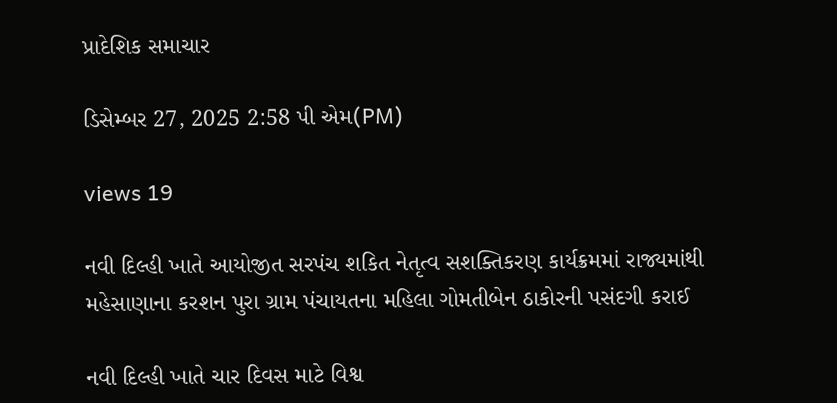પ્રાદેશિક સમાચાર

ડિસેમ્બર 27, 2025 2:58 પી એમ(PM)

views 19

નવી દિલ્હી ખાતે આયોજીત સરપંચ શકિત નેતૃત્વ સશક્તિકરણ કાર્યક્રમમાં રાજ્યમાંથી મહેસાણાના કરશન પુરા ગ્રામ પંચાયતના મહિલા ગોમતીબેન ઠાકોરની પસંદગી કરાઈ

નવી દિલ્હી ખાતે ચાર દિવસ માટે વિશ્વ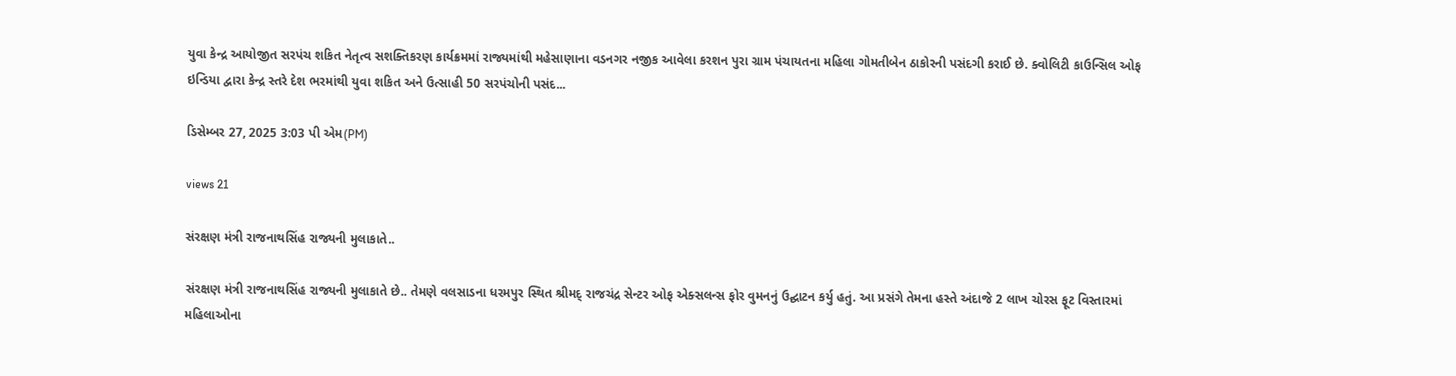યુવા કેન્દ્ર આયોજીત સરપંચ શકિત નેતૃત્વ સશક્તિકરણ કાર્યક્રમમાં રાજ્યમાંથી મહેસાણાના વડનગર નજીક આવેલા કરશન પુરા ગ્રામ પંચાયતના મહિલા ગોમતીબેન ઠાકોરની પસંદગી કરાઈ છે. ક્વોલિટી કાઉન્સિલ ઓફ ઇન્ડિયા દ્વારા કેન્દ્ર સ્તરે દેશ ભરમાંથી યુવા શકિત અને ઉત્સાહી 50 સરપંચોની પસંદ...

ડિસેમ્બર 27, 2025 3:03 પી એમ(PM)

views 21

સંરક્ષણ મંત્રી રાજનાથસિંહ રાજ્યની મુલાકાતે..

સંરક્ષણ મંત્રી રાજનાથસિંહ રાજ્યની મુલાકાતે છે.. તેમણે વલસાડના ધરમપુર સ્થિત શ્રીમદ્ રાજચંદ્ર સેન્ટર ઓફ એક્સલન્સ ફોર વુમનનું ઉદ્ઘાટન કર્યુ હતું. આ પ્રસંગે તેમના હસ્તે અંદાજે 2 લાખ ચોરસ ફૂટ વિસ્તારમાં મહિલાઓના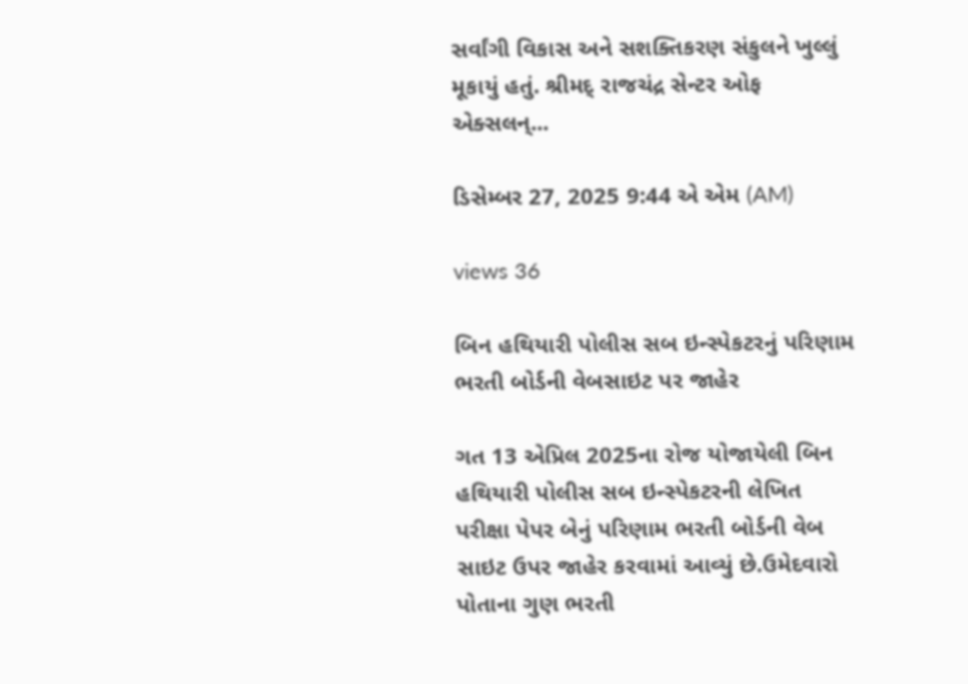સર્વાંગી વિકાસ અને સશક્તિકરણ સંકુલને ખુલ્લું મૂકાયું હતું. શ્રીમદ્ રાજચંદ્ર સેન્ટર ઓફ એક્સલન્...

ડિસેમ્બર 27, 2025 9:44 એ એમ (AM)

views 36

બિન હથિયારી પોલીસ સબ ઇન્સ્પેકટરનું પરિણામ ભરતી બોર્ડની વેબસાઇટ પર જાહેર

ગત 13 એપ્રિલ 2025ના રોજ યોજાયેલી બિન હથિયારી પોલીસ સબ ઇન્સ્પેકટરની લેખિત પરીક્ષા પેપર બેનું પરિણામ ભરતી બોર્ડની વેબ સાઇટ ઉપર જાહેર કરવામાં આવ્યું છે.ઉમેદવારો પોતાના ગુણ ભરતી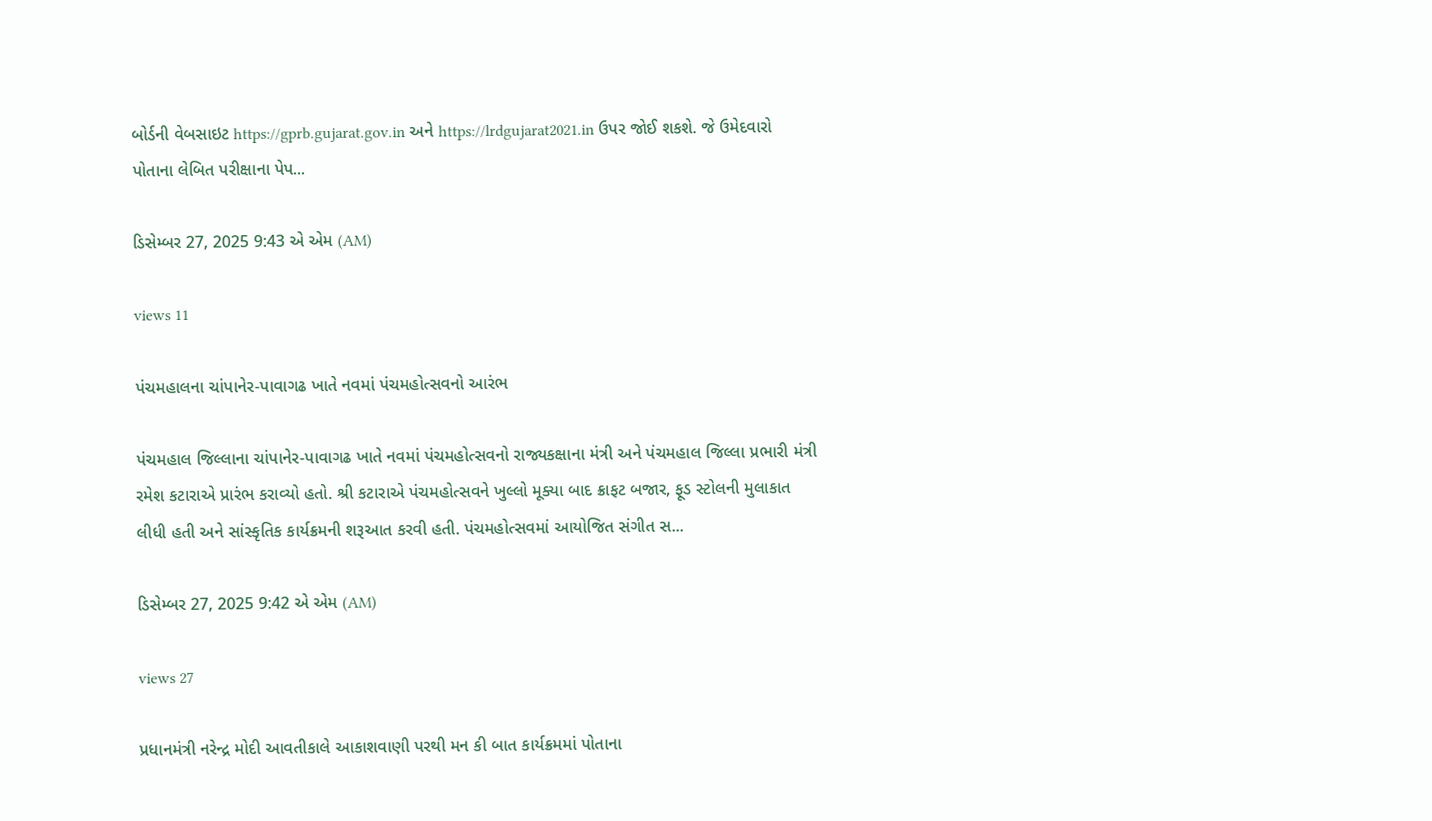બોર્ડની વેબસાઇટ https://gprb.gujarat.gov.in અને https://lrdgujarat2021.in ઉપર જોઈ શકશે. જે ઉમેદવારો પોતાના લેબિત પરીક્ષાના પેપ...

ડિસેમ્બર 27, 2025 9:43 એ એમ (AM)

views 11

પંચમહાલના ચાંપાનેર-પાવાગઢ ખાતે નવમાં પંચમહોત્સવનો આરંભ

પંચમહાલ જિલ્લાના ચાંપાનેર-પાવાગઢ ખાતે નવમાં પંચમહોત્સવનો રાજ્યકક્ષાના મંત્રી અને પંચમહાલ જિલ્લા પ્રભારી મંત્રી રમેશ કટારાએ પ્રારંભ કરાવ્યો હતો. શ્રી કટારાએ પંચમહોત્સવને ખુલ્લો મૂક્યા બાદ ક્રાફટ બજાર, ફૂડ સ્ટોલની મુલાકાત લીધી હતી અને સાંસ્કૃતિક કાર્યક્રમની શરૂઆત કરવી હતી. પંચમહોત્સવમાં આયોજિત સંગીત સ...

ડિસેમ્બર 27, 2025 9:42 એ એમ (AM)

views 27

પ્રધાનમંત્રી નરેન્દ્ર મોદી આવતીકાલે આકાશવાણી પરથી મન કી બાત કાર્યક્રમમાં પોતાના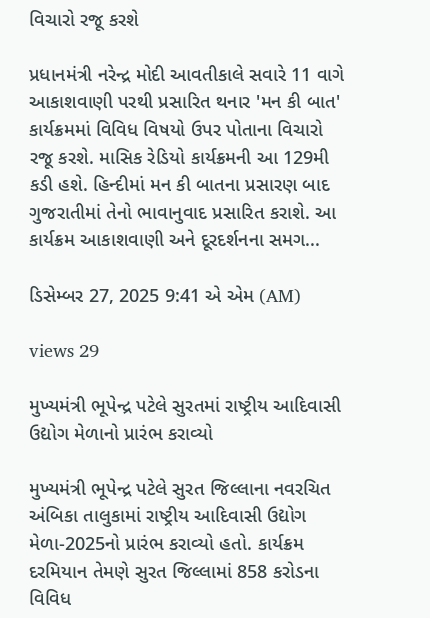વિચારો રજૂ કરશે

પ્રધાનમંત્રી નરેન્દ્ર મોદી આવતીકાલે સવારે 11 વાગે આકાશવાણી પરથી પ્રસારિત થનાર 'મન કી બાત' કાર્યક્રમમાં વિવિધ વિષયો ઉપર પોતાના વિચારો રજૂ કરશે. માસિક રેડિયો કાર્યક્રમની આ 129મી કડી હશે. હિન્દીમાં મન કી બાતના પ્રસારણ બાદ ગુજરાતીમાં તેનો ભાવાનુવાદ પ્રસારિત કરાશે. આ કાર્યક્રમ આકાશવાણી અને દૂરદર્શનના સમગ...

ડિસેમ્બર 27, 2025 9:41 એ એમ (AM)

views 29

મુખ્યમંત્રી ભૂપેન્દ્ર પટેલે સુરતમાં રાષ્ટ્રીય આદિવાસી ઉદ્યોગ મેળાનો પ્રારંભ કરાવ્યો

મુખ્યમંત્રી ભૂપેન્દ્ર પટેલે સુરત જિલ્લાના નવરચિત અંબિકા તાલુકામાં રાષ્ટ્રીય આદિવાસી ઉદ્યોગ મેળા-2025નો પ્રારંભ કરાવ્યો હતો. કાર્યક્રમ દરમિયાન તેમણે સુરત જિલ્લામાં 858 કરોડના વિવિધ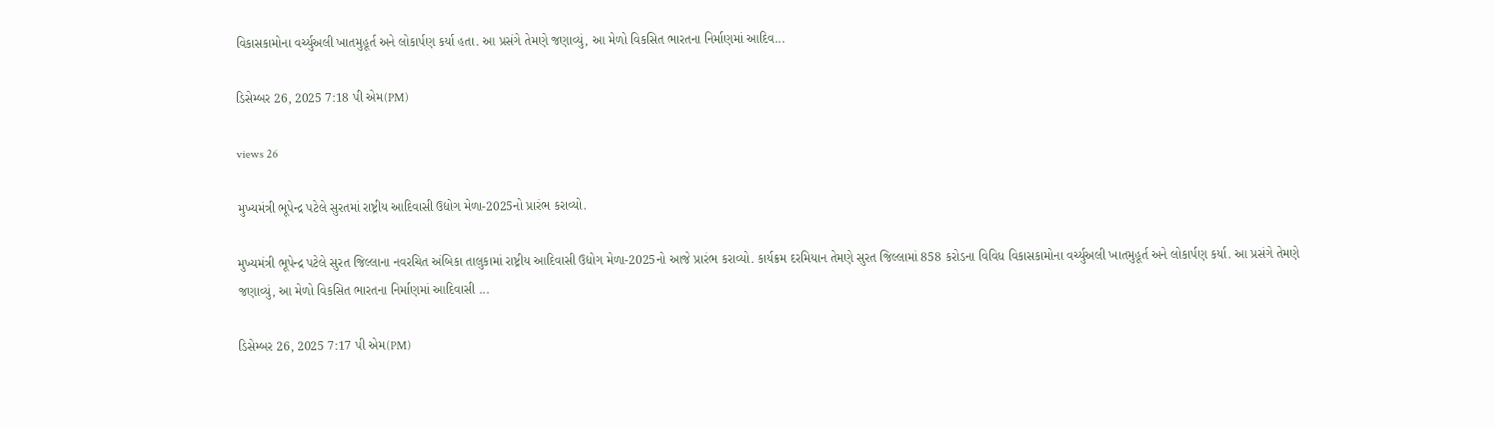વિકાસકામોના વર્ચ્યુઅલી ખાતમુહૂર્ત અને લોકાર્પણ કર્યા હતા. આ પ્રસંગે તેમણે જણાવ્યું, આ મેળો વિકસિત ભારતના નિર્માણમાં આદિવ...

ડિસેમ્બર 26, 2025 7:18 પી એમ(PM)

views 26

મુખ્યમંત્રી ભૂપેન્દ્ર પટેલે સુરતમાં રાષ્ટ્રીય આદિવાસી ઉદ્યોગ મેળા-2025નો પ્રારંભ કરાવ્યો.

મુખ્યમંત્રી ભૂપેન્દ્ર પટેલે સુરત જિલ્લાના નવરચિત અંબિકા તાલુકામાં રાષ્ટ્રીય આદિવાસી ઉદ્યોગ મેળા-2025નો આજે પ્રારંભ કરાવ્યો. કાર્યક્રમ દરમિયાન તેમણે સુરત જિલ્લામાં 858 કરોડના વિવિધ વિકાસકામોના વર્ચ્યુઅલી ખાતમુહૂર્ત અને લોકાર્પણ કર્યા. આ પ્રસંગે તેમણે જણાવ્યું, આ મેળો વિકસિત ભારતના નિર્માણમાં આદિવાસી ...

ડિસેમ્બર 26, 2025 7:17 પી એમ(PM)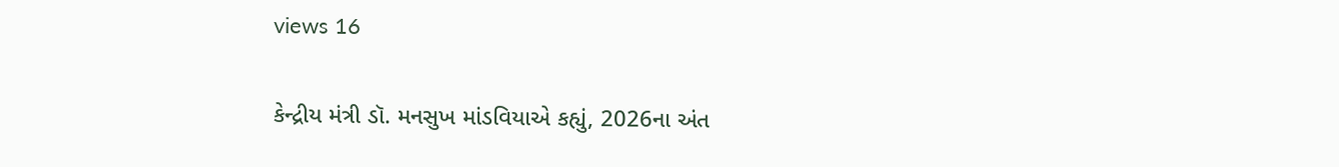views 16

કેન્દ્રીય મંત્રી ડૉ. મનસુખ માંડવિયાએ કહ્યું, 2026ના અંત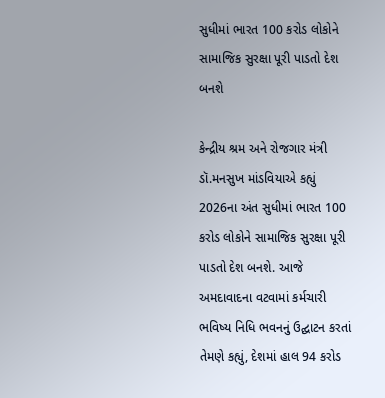સુધીમાં ભારત 100 કરોડ લોકોને સામાજિક સુરક્ષા પૂરી પાડતો દેશ બનશે

કેન્દ્રીય શ્રમ અને રોજગાર મંત્રી ડૉ.મનસુખ માંડવિયાએ કહ્યું 2026ના અંત સુધીમાં ભારત 100 કરોડ લોકોને સામાજિક સુરક્ષા પૂરી પાડતો દેશ બનશે. આજે અમદાવાદના વટવામાં કર્મચારી ભવિષ્ય નિધિ ભવનનું ઉદ્ઘાટન કરતાં તેમણે કહ્યું, દેશમાં હાલ 94 કરોડ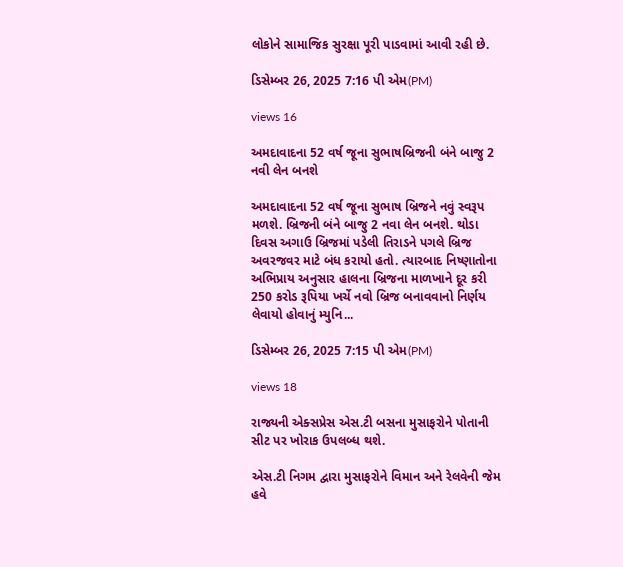લોકોને સામાજિક સુરક્ષા પૂરી પાડવામાં આવી રહી છે.

ડિસેમ્બર 26, 2025 7:16 પી એમ(PM)

views 16

અમદાવાદના 52 વર્ષ જૂના સુભાષબ્રિજની બંને બાજુ 2 નવી લેન બનશે

અમદાવાદના 52 વર્ષ જૂના સુભાષ બ્રિજને નવું સ્વરૂપ મળશે. બ્રિજની બંને બાજુ 2 નવા લેન બનશે. થોડા દિવસ અગાઉ બ્રિજમાં પડેલી તિરાડને પગલે બ્રિજ અવરજવર માટે બંધ કરાયો હતો. ત્યારબાદ નિષ્ણાતોના અભિપ્રાય અનુસાર હાલના બ્રિજના માળખાને દૂર કરી 250 કરોડ રૂપિયા ખર્ચે નવો બ્રિજ બનાવવાનો નિર્ણય લેવાયો હોવાનું મ્યુનિ...

ડિસેમ્બર 26, 2025 7:15 પી એમ(PM)

views 18

રાજ્યની એક્સપ્રેસ એસ.ટી બસના મુસાફરોને પોતાની સીટ પર ખોરાક ઉપલબ્ધ થશે.

એસ.ટી નિગમ દ્વારા મુસાફરોને વિમાન અને રેલવેની જેમ હવે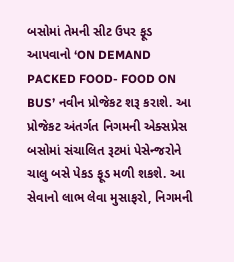બસોમાં તેમની સીટ ઉપર ફૂડ આપવાનો ‘ON DEMAND PACKED FOOD- FOOD ON BUS’ નવીન પ્રોજેકટ શરૂ કરાશે. આ પ્રોજેકટ અંતર્ગત નિગમની એક્સપ્રેસ બસોમાં સંચાલિત રૂટમાં પેસેન્જરોને ચાલુ બસે પેકડ ફૂડ મળી શકશે. આ સેવાનો લાભ લેવા મુસાફરો, નિગમની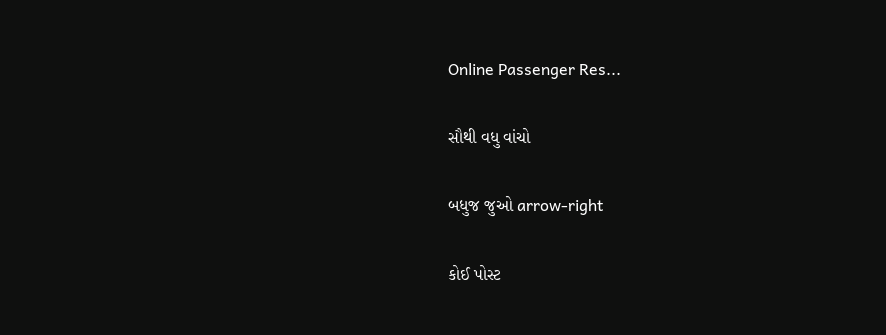Online Passenger Res...

સૌથી વધુ વાંચો

બધુજ જુઓ arrow-right

કોઈ પોસ્ટ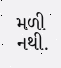મળી નથી.